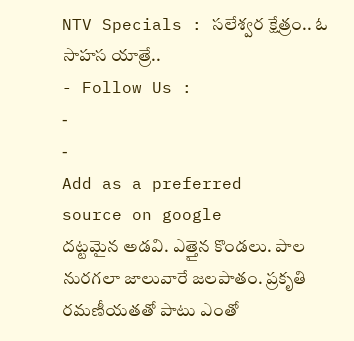NTV Specials : సలేశ్వర క్షేత్రం.. ఓ సాహస యాత్రే..
- Follow Us :
-
-
Add as a preferred
source on google
దట్టమైన అడవి. ఎత్తైన కొండలు. పాల నురగలా జాలువారే జలపాతం. ప్రకృతి రమణీయతతో పాటు ఎంతో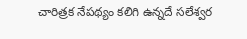చారిత్రక నేపథ్యం కలిగి ఉన్నదే సలేశ్వర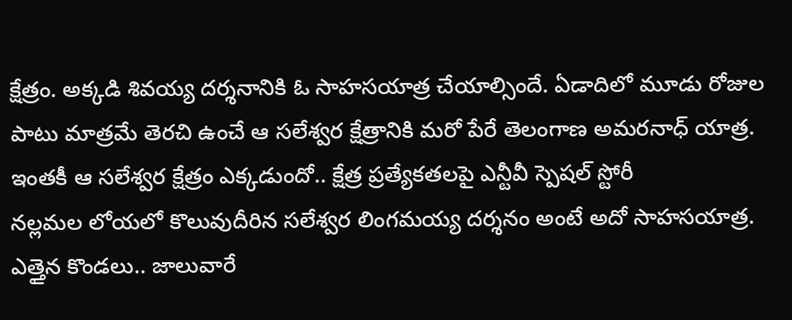క్షేత్రం. అక్కడి శివయ్య దర్శనానికి ఓ సాహసయాత్ర చేయాల్సిందే. ఏడాదిలో మూడు రోజుల పాటు మాత్రమే తెరచి ఉంచే ఆ సలేశ్వర క్షేత్రానికి మరో పేరే తెలంగాణ అమరనాధ్ యాత్ర. ఇంతకీ ఆ సలేశ్వర క్షేత్రం ఎక్కడుందో.. క్షేత్ర ప్రత్యేకతలపై ఎన్టీవీ స్పెషల్ స్టోరీ
నల్లమల లోయలో కొలువుదీరిన సలేశ్వర లింగమయ్య దర్శనం అంటే అదో సాహసయాత్ర. ఎత్తైన కొండలు.. జాలువారే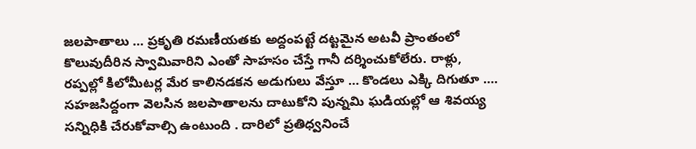జలపాతాలు … ప్రకృతి రమణీయతకు అద్దంపట్టే దట్టమైన అటవీ ప్రాంతంలో కొలువుదీరిన స్వామివారిని ఎంతో సాహసం చేస్తే గానీ దర్శించుకోలేరు. రాళ్లు, రప్పల్లో కిలోమీటర్ల మేర కాలినడకన అడుగులు వేస్తూ … కొండలు ఎక్కి దిగుతూ …. సహజసిద్దంగా వెలసిన జలపాతాలను దాటుకోని పున్నమి ఘడియల్లో ఆ శివయ్య సన్నిధికి చేరుకోవాల్సి ఉంటుంది . దారిలో ప్రతిధ్వనించే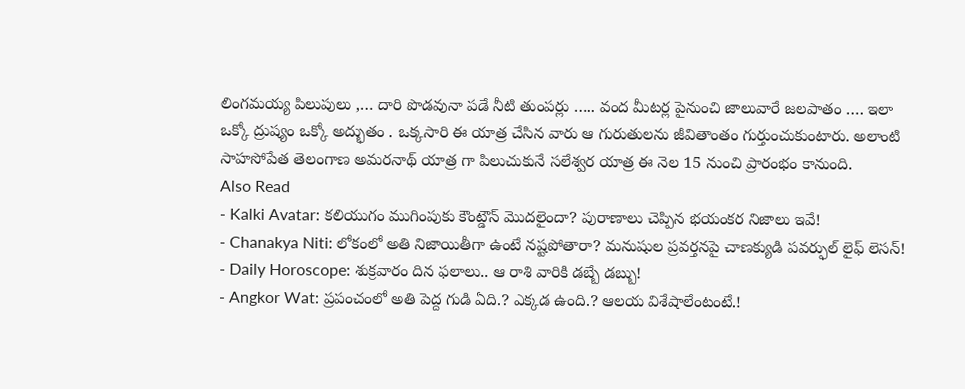లింగమయ్య పిలుపులు ,… దారి పొడవునా పడే నీటి తుంపర్లు ….. వంద మీటర్ల పైనుంచి జాలువారే జలపాతం …. ఇలా ఒక్కో ద్రుష్యం ఒక్కో అద్భుతం . ఒక్కసారి ఈ యాత్ర చేసిన వారు ఆ గురుతులను జీవితాంతం గుర్తుంచుకుంటారు. అలాంటి సాహసోపేత తెలంగాణ అమరనాథ్ యాత్ర గా పిలుచుకునే సలేశ్వర యాత్ర ఈ నెల 15 నుంచి ప్రారంభం కానుంది.
Also Read
- Kalki Avatar: కలియుగం ముగింపుకు కౌంట్డౌన్ మొదలైందా? పురాణాలు చెప్పిన భయంకర నిజాలు ఇవే!
- Chanakya Niti: లోకంలో అతి నిజాయితీగా ఉంటే నష్టపోతారా? మనుషుల ప్రవర్తనపై చాణక్యుడి పవర్ఫుల్ లైఫ్ లెసన్!
- Daily Horoscope: శుక్రవారం దిన ఫలాలు.. ఆ రాశి వారికి డబ్బే డబ్బు!
- Angkor Wat: ప్రపంచంలో అతి పెద్ద గుడి ఏది.? ఎక్కడ ఉంది.? ఆలయ విశేషాలేంటంటే.!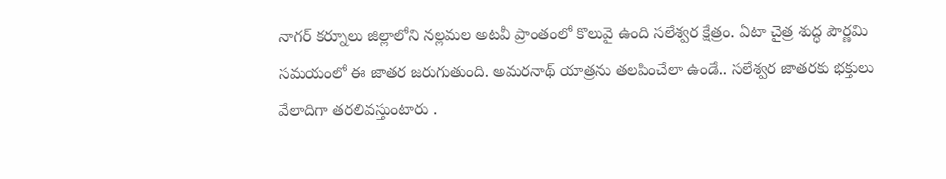నాగర్ కర్నూలు జిల్లాలోని నల్లమల అటవీ ప్రాంతంలో కొలువై ఉంది సలేశ్వర క్షేత్రం. ఏటా చైత్ర శుద్ధ పౌర్ణమి సమయంలో ఈ జాతర జరుగుతుంది. అమరనాథ్ యాత్రను తలపించేలా ఉండే.. సలేశ్వర జాతరకు భక్తులు వేలాదిగా తరలివస్తుంటారు .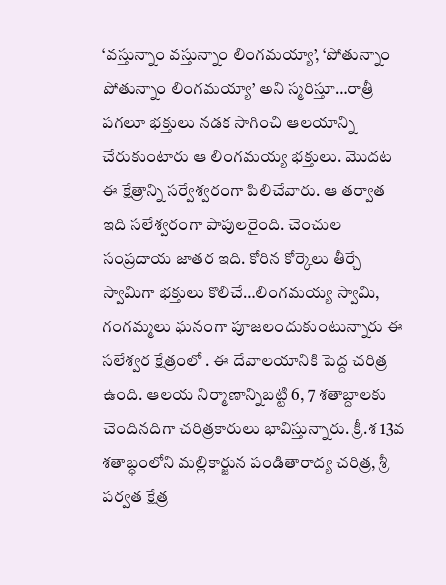‘వస్తున్నాం వస్తున్నాం లింగమయ్యా’, ‘పోతున్నాం పోతున్నాం లింగమయ్యా’ అని స్మరిస్తూ…రాత్రీ పగలూ భక్తులు నడక సాగించి ఆలయాన్ని చేరుకుంటారు ఆ లింగమయ్య భక్తులు. మొదట ఈ క్షేత్రాన్ని సర్వేశ్వరంగా పిలిచేవారు. ఆ తర్వాత ఇది సలేశ్వరంగా పాపులరైంది. చెంచుల సంప్రదాయ జాతర ఇది. కోరిన కోర్కెలు తీర్చే స్వామిగా భక్తులు కొలిచే…లింగమయ్య స్వామి, గంగమ్మలు ఘనంగా పూజలందుకుంటున్నారు ఈ సలేశ్వర క్షేత్రంలో . ఈ దేవాలయానికి పెద్ద చరిత్ర ఉంది. ఆలయ నిర్మాణాన్నిబట్టి 6, 7 శతాబ్దాలకు చెందినదిగా చరిత్రకారులు భావిస్తున్నారు. క్రీ.శ 13వ శతాబ్ధంలోని మల్లికార్జున పండితారాద్య చరిత్ర, శ్రీ పర్వత క్షేత్ర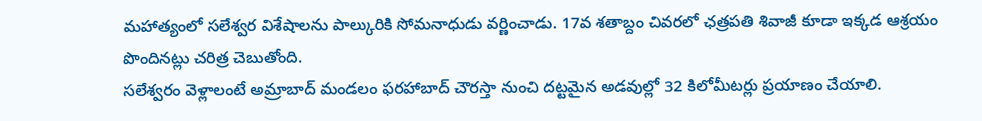మహాత్యంలో సలేశ్వర విశేషాలను పాల్కురికి సోమనాధుడు వర్ణించాడు. 17వ శతాబ్దం చివరలో ఛత్రపతి శివాజీ కూడా ఇక్కడ ఆశ్రయం పొందినట్లు చరిత్ర చెబుతోంది.
సలేశ్వరం వెళ్లాలంటే అమ్రాబాద్ మండలం ఫరహాబాద్ చౌరస్తా నుంచి దట్టమైన అడవుల్లో 32 కిలోమీటర్లు ప్రయాణం చేయాలి.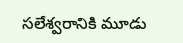సలేశ్వరానికి మూడు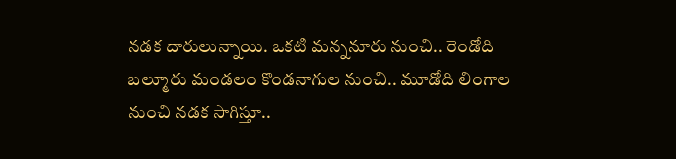నడక దారులున్నాయి. ఒకటి మన్ననూరు నుంచి.. రెండోది బల్మూరు మండలం కొండనాగుల నుంచి.. మూడోది లింగాల నుంచి నడక సాగిస్తూ..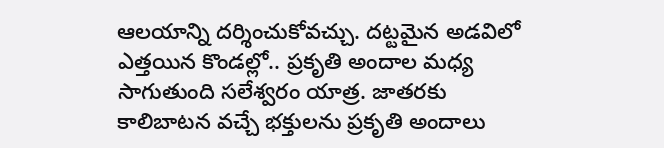ఆలయాన్ని దర్శించుకోవచ్చు. దట్టమైన అడవిలో ఎత్తయిన కొండల్లో.. ప్రకృతి అందాల మధ్య సాగుతుంది సలేశ్వరం యాత్ర. జాతరకు కాలిబాటన వచ్చే భక్తులను ప్రకృతి అందాలు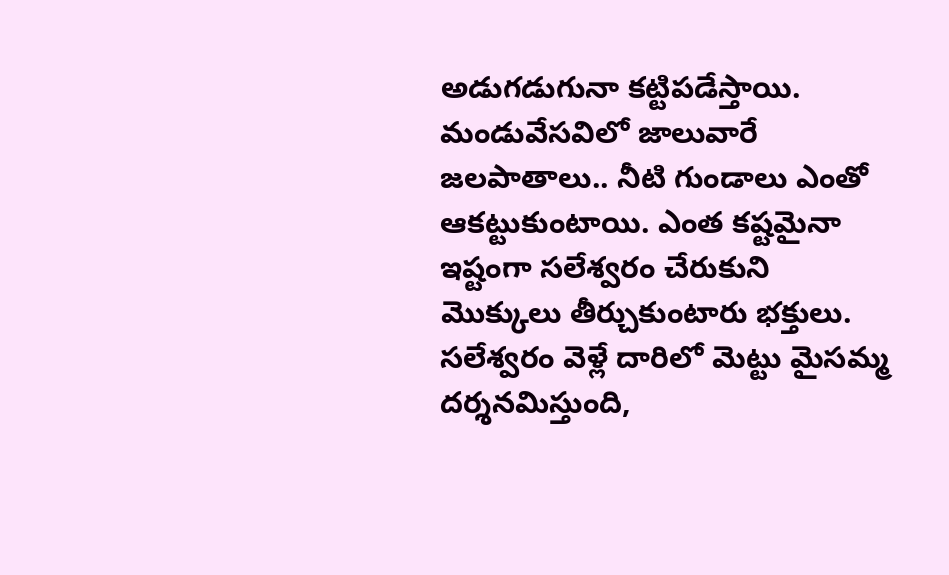అడుగడుగునా కట్టిపడేస్తాయి.
మండువేసవిలో జాలువారే జలపాతాలు.. నీటి గుండాలు ఎంతో ఆకట్టుకుంటాయి. ఎంత కష్టమైనా ఇష్టంగా సలేశ్వరం చేరుకుని మొక్కులు తీర్చుకుంటారు భక్తులు. సలేశ్వరం వెళ్లే దారిలో మెట్టు మైసమ్మ దర్శనమిస్తుంది,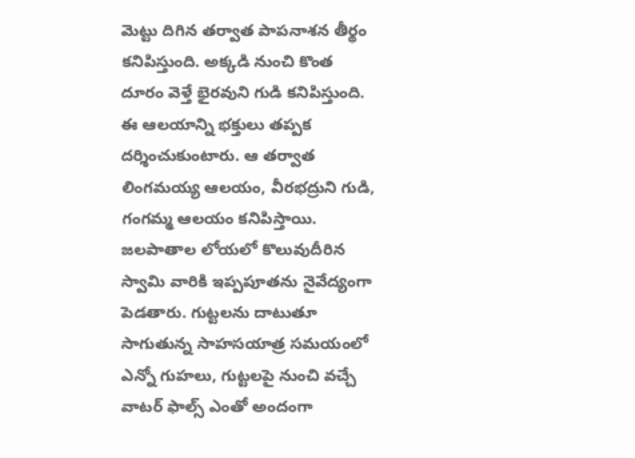మెట్టు దిగిన తర్వాత పాపనాశన తీర్థం కనిపిస్తుంది. అక్కడి నుంచి కొంత దూరం వెళ్తే భైరవుని గుడి కనిపిస్తుంది. ఈ ఆలయాన్ని భక్తులు తప్పక దర్శించుకుంటారు. ఆ తర్వాత లింగమయ్య ఆలయం, వీరభద్రుని గుడి, గంగమ్మ ఆలయం కనిపిస్తాయి. జలపాతాల లోయలో కొలువుదీరిన స్వామి వారికి ఇప్పపూతను నైవేద్యంగా పెడతారు. గుట్టలను దాటుతూ సాగుతున్న సాహసయాత్ర సమయంలో ఎన్నో గుహలు, గుట్టలపై నుంచి వచ్చే వాటర్ ఫాల్స్ ఎంతో అందంగా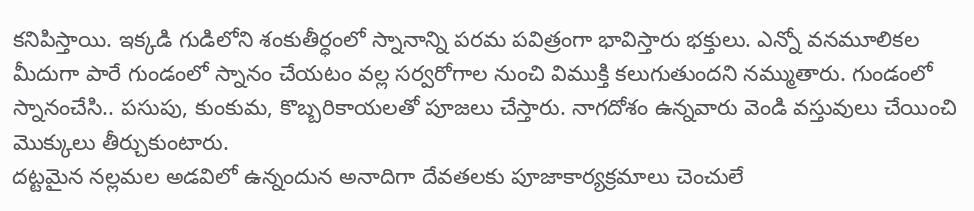కనిపిస్తాయి. ఇక్కడి గుడిలోని శంకుతీర్ధంలో స్నానాన్ని పరమ పవిత్రంగా భావిస్తారు భక్తులు. ఎన్నో వనమూలికల మీదుగా పారే గుండంలో స్నానం చేయటం వల్ల సర్వరోగాల నుంచి విముక్తి కలుగుతుందని నమ్ముతారు. గుండంలో స్నానంచేసి.. పసుపు, కుంకుమ, కొబ్బరికాయలతో పూజలు చేస్తారు. నాగదోశం ఉన్నవారు వెండి వస్తువులు చేయించి మొక్కులు తీర్చుకుంటారు.
దట్టమైన నల్లమల అడవిలో ఉన్నందున అనాదిగా దేవతలకు పూజాకార్యక్రమాలు చెంచులే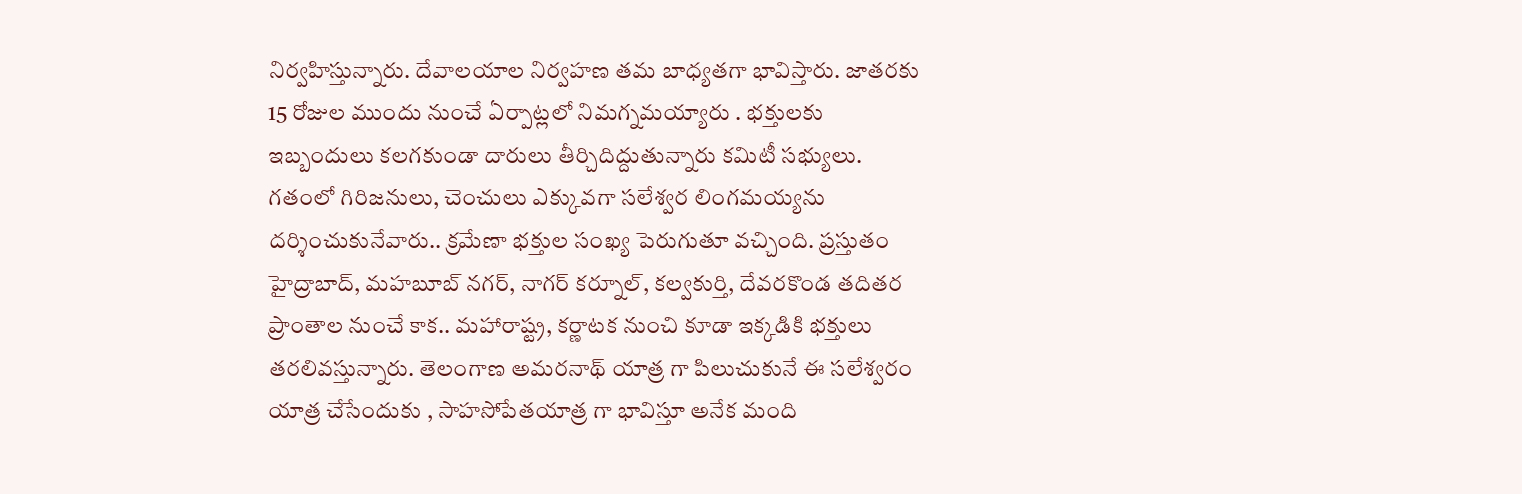నిర్వహిస్తున్నారు. దేవాలయాల నిర్వహణ తమ బాధ్యతగా భావిస్తారు. జాతరకు 15 రోజుల ముందు నుంచే ఏర్పాట్లలో నిమగ్నమయ్యారు . భక్తులకు ఇబ్బందులు కలగకుండా దారులు తీర్చిదిద్దుతున్నారు కమిటీ సభ్యులు. గతంలో గిరిజనులు, చెంచులు ఎక్కువగా సలేశ్వర లింగమయ్యను దర్శించుకునేవారు.. క్రమేణా భక్తుల సంఖ్య పెరుగుతూ వచ్చింది. ప్రస్తుతం హైద్రాబాద్, మహబూబ్ నగర్, నాగర్ కర్నూల్, కల్వకుర్తి, దేవరకొండ తదితర ప్రాంతాల నుంచే కాక.. మహారాష్ట్ర, కర్ణాటక నుంచి కూడా ఇక్కడికి భక్తులు తరలివస్తున్నారు. తెలంగాణ అమరనాథ్ యాత్ర గా పిలుచుకునే ఈ సలేశ్వరం యాత్ర చేసేందుకు , సాహసోపేతయాత్ర గా భావిస్తూ అనేక మంది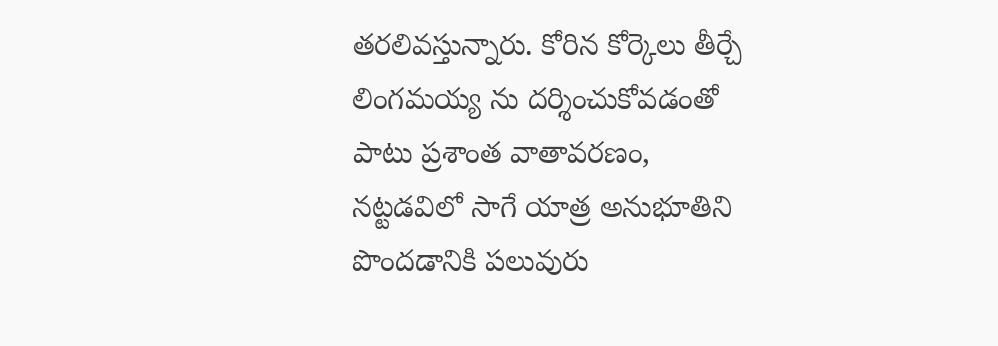తరలివస్తున్నారు. కోరిన కోర్కెలు తీర్చే లింగమయ్య ను దర్శించుకోవడంతో పాటు ప్రశాంత వాతావరణం, నట్టడవిలో సాగే యాత్ర అనుభూతిని పొందడానికి పలువురు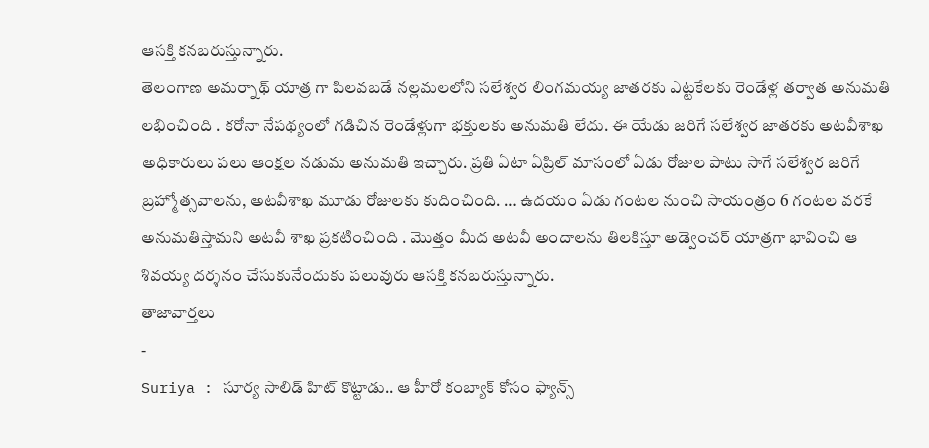ఆసక్తి కనబరుస్తున్నారు.
తెలంగాణ అమర్నాథ్ యాత్ర గా పిలవబడే నల్లమలలోని సలేశ్వర లింగమయ్య జాతరకు ఎట్టకేలకు రెండేళ్ల తర్వాత అనుమతి లభించింది . కరోనా నేపథ్యంలో గడిచిన రెండేళ్లుగా భక్తులకు అనుమతి లేదు. ఈ యేడు జరిగే సలేశ్వర జాతరకు అటవీశాఖ అధికారులు పలు ఆంక్షల నడుమ అనుమతి ఇచ్చారు. ప్రతి ఏటా ఏప్రిల్ మాసంలో ఏడు రోజుల పాటు సాగే సలేశ్వర జరిగే బ్రహ్మోత్సవాలను, అటవీశాఖ మూడు రోజులకు కుదించింది. … ఉదయం ఏడు గంటల నుంచి సాయంత్రం 6 గంటల వరకే అనుమతిస్తామని అటవీ శాఖ ప్రకటించింది . మొత్తం మీద అటవీ అందాలను తిలకిస్తూ అడ్వెంచర్ యాత్రగా భావించి ఆ శివయ్య దర్శనం చేసుకునేందుకు పలువురు ఆసక్తి కనబరుస్తున్నారు.
తాజావార్తలు
-
Suriya : సూర్య సాలిడ్ హిట్ కొట్టాడు.. ఆ హీరో కంబ్యాక్ కోసం ఫ్యాన్స్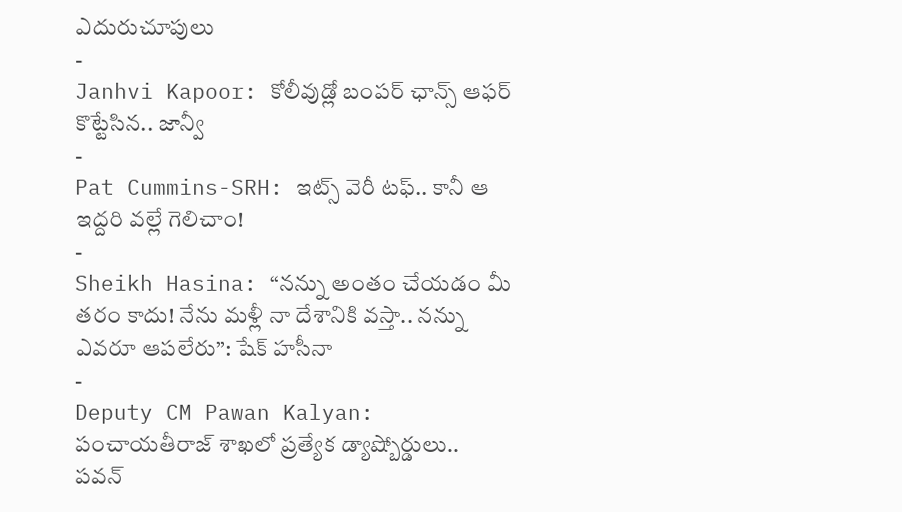ఎదురుచూపులు
-
Janhvi Kapoor: కోలీవుడ్లో బంపర్ ఛాన్స్ ఆఫర్ కొట్టేసిన.. జాన్వీ
-
Pat Cummins-SRH: ఇట్స్ వెరీ టఫ్.. కానీ ఆ ఇద్దరి వల్లే గెలిచాం!
-
Sheikh Hasina: “నన్ను అంతం చేయడం మీ తరం కాదు! నేను మళ్లీ నా దేశానికి వస్తా.. నన్ను ఎవరూ ఆపలేరు”: షేక్ హసీనా
-
Deputy CM Pawan Kalyan: పంచాయతీరాజ్ శాఖలో ప్రత్యేక డ్యాష్బోర్డులు.. పవన్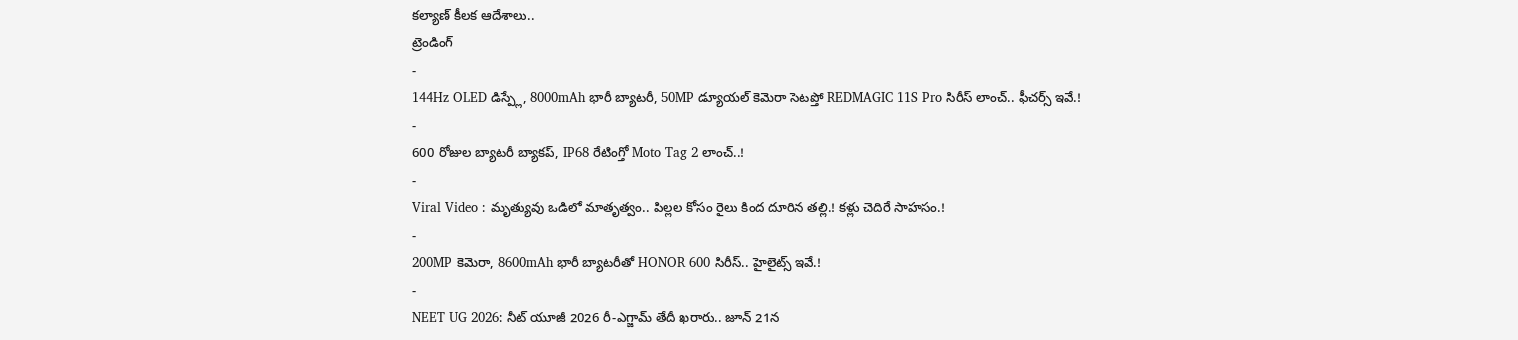కల్యాణ్ కీలక ఆదేశాలు..
ట్రెండింగ్
-
144Hz OLED డిస్ప్లే, 8000mAh భారీ బ్యాటరీ, 50MP డ్యూయల్ కెమెరా సెటప్తో REDMAGIC 11S Pro సిరీస్ లాంచ్.. ఫీచర్స్ ఇవే.!
-
600 రోజుల బ్యాటరీ బ్యాకప్, IP68 రేటింగ్తో Moto Tag 2 లాంచ్..!
-
Viral Video : మృత్యువు ఒడిలో మాతృత్వం.. పిల్లల కోసం రైలు కింద దూరిన తల్లి.! కళ్లు చెదిరే సాహసం.!
-
200MP కెమెరా, 8600mAh భారీ బ్యాటరీతో HONOR 600 సిరీస్.. హైలైట్స్ ఇవే.!
-
NEET UG 2026: నీట్ యూజీ 2026 రీ-ఎగ్జామ్ తేదీ ఖరారు.. జూన్ 21న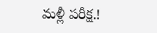మళ్లీ పరీక్ష.!